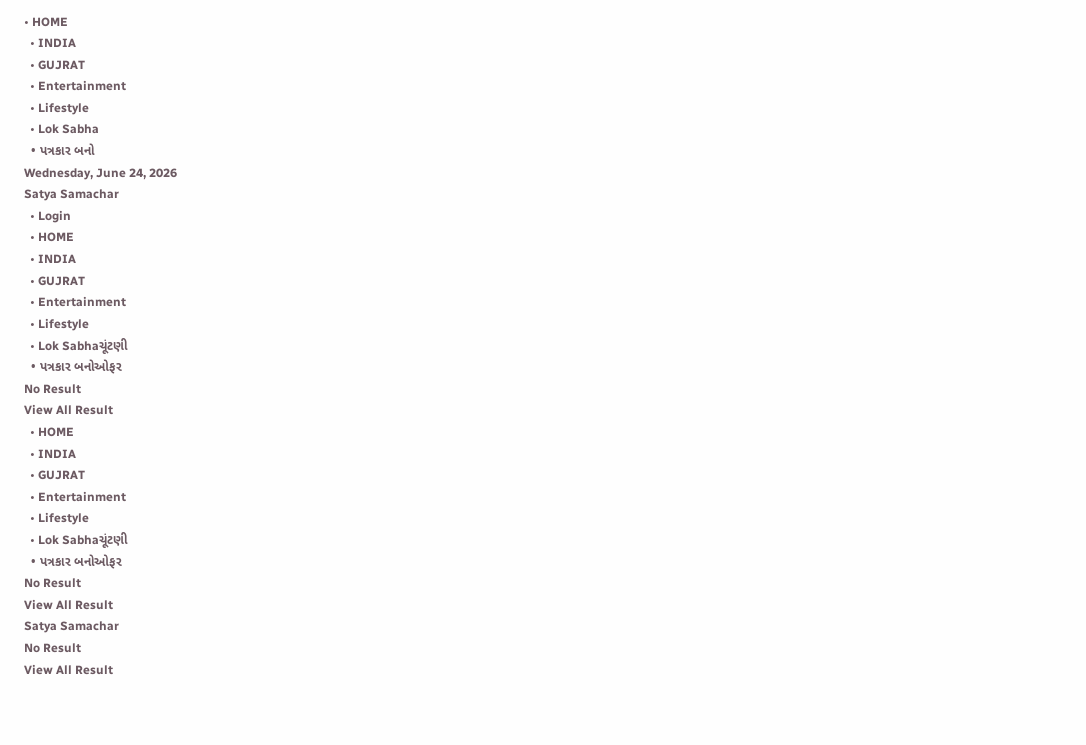• HOME
  • INDIA
  • GUJRAT
  • Entertainment
  • Lifestyle
  • Lok Sabha
  • પત્રકાર બનો
Wednesday, June 24, 2026
Satya Samachar
  • Login
  • HOME
  • INDIA
  • GUJRAT
  • Entertainment
  • Lifestyle
  • Lok Sabhaચૂંટણી
  • પત્રકાર બનોઓફર
No Result
View All Result
  • HOME
  • INDIA
  • GUJRAT
  • Entertainment
  • Lifestyle
  • Lok Sabhaચૂંટણી
  • પત્રકાર બનોઓફર
No Result
View All Result
Satya Samachar
No Result
View All Result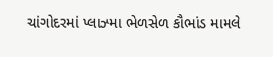ચાંગોદરમાં પ્લાઝ્મા ભેળસેળ કૌભાંડ મામલે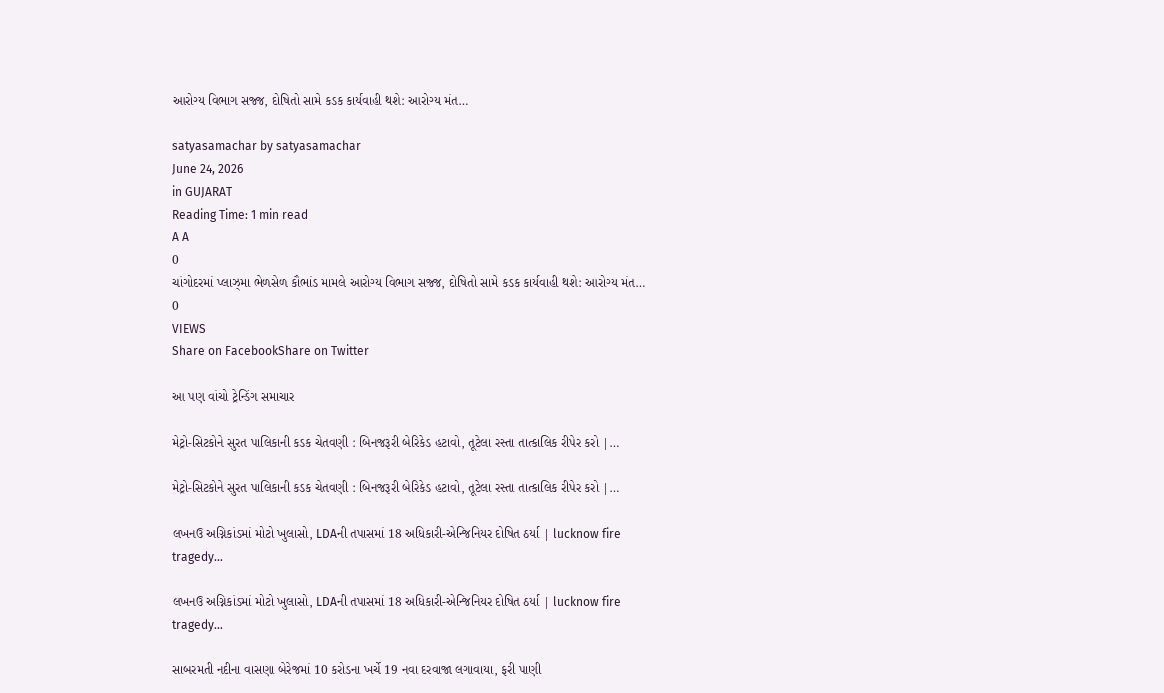આરોગ્ય વિભાગ સજ્જ, દોષિતો સામે કડક કાર્યવાહી થશે: આરોગ્ય મંત…

satyasamachar by satyasamachar
June 24, 2026
in GUJARAT
Reading Time: 1 min read
A A
0
ચાંગોદરમાં પ્લાઝ્મા ભેળસેળ કૌભાંડ મામલે આરોગ્ય વિભાગ સજ્જ, દોષિતો સામે કડક કાર્યવાહી થશે: આરોગ્ય મંત…
0
VIEWS
Share on FacebookShare on Twitter

આ પણ વાંચો ટ્રેન્ડિંગ સમાચાર

મેટ્રો-સિટકોને સુરત પાલિકાની કડક ચેતવણી : બિનજરૂરી બેરિકેડ હટાવો, તૂટેલા રસ્તા તાત્કાલિક રીપેર કરો |…

મેટ્રો-સિટકોને સુરત પાલિકાની કડક ચેતવણી : બિનજરૂરી બેરિકેડ હટાવો, તૂટેલા રસ્તા તાત્કાલિક રીપેર કરો |…

લખનઉ અગ્નિકાંડમાં મોટો ખુલાસો, LDAની તપાસમાં 18 અધિકારી-એન્જિનિયર દોષિત ઠર્યા | lucknow fire tragedy…

લખનઉ અગ્નિકાંડમાં મોટો ખુલાસો, LDAની તપાસમાં 18 અધિકારી-એન્જિનિયર દોષિત ઠર્યા | lucknow fire tragedy…

સાબરમતી નદીના વાસણા બેરેજમાં 10 કરોડના ખર્ચે 19 નવા દરવાજા લગાવાયા, ફરી પાણી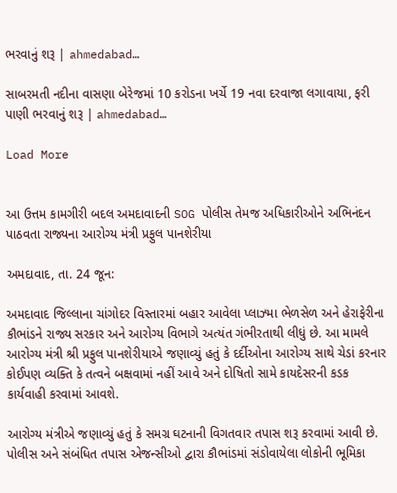ભરવાનું શરૂ | ahmedabad…

સાબરમતી નદીના વાસણા બેરેજમાં 10 કરોડના ખર્ચે 19 નવા દરવાજા લગાવાયા, ફરી પાણી ભરવાનું શરૂ | ahmedabad…

Load More


આ ઉત્તમ કામગીરી બદલ અમદાવાદની SOG પોલીસ તેમજ અધિકારીઓને અભિનંદન પાઠવતા રાજ્યના આરોગ્ય મંત્રી પ્રફુલ પાનશેરીયા

અમદાવાદ, તા. 24 જૂન:

અમદાવાદ જિલ્લાના ચાંગોદર વિસ્તારમાં બહાર આવેલા પ્લાઝ્મા ભેળસેળ અને હેરાફેરીના કૌભાંડને રાજ્ય સરકાર અને આરોગ્ય વિભાગે અત્યંત ગંભીરતાથી લીધું છે. આ મામલે આરોગ્ય મંત્રી શ્રી પ્રફુલ પાનશેરીયાએ જણાવ્યું હતું કે દર્દીઓના આરોગ્ય સાથે ચેડાં કરનાર કોઈપણ વ્યક્તિ કે તત્વને બક્ષવામાં નહીં આવે અને દોષિતો સામે કાયદેસરની કડક કાર્યવાહી કરવામાં આવશે.

આરોગ્ય મંત્રીએ જણાવ્યું હતું કે સમગ્ર ઘટનાની વિગતવાર તપાસ શરૂ કરવામાં આવી છે. પોલીસ અને સંબંધિત તપાસ એજન્સીઓ દ્વારા કૌભાંડમાં સંડોવાયેલા લોકોની ભૂમિકા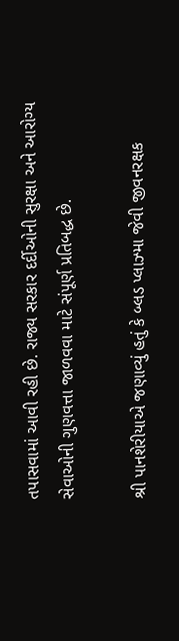તપાસવામાં આવી રહી છે. રાજ્ય સરકાર દર્દીઓની સુરક્ષા અને આરોગ્ય સેવાઓની ગુણવત્તા જાળવવા માટે સંપૂર્ણ પ્રતિબદ્ધ છે.

શ્રી પાનશેરીયાએ જણાવ્યું હતું કે બ્લડ પ્લાઝ્મા જેવી જીવનરક્ષક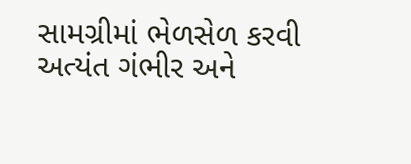સામગ્રીમાં ભેળસેળ કરવી અત્યંત ગંભીર અને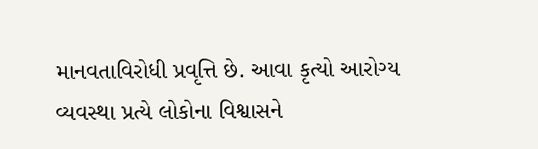માનવતાવિરોધી પ્રવૃત્તિ છે. આવા કૃત્યો આરોગ્ય વ્યવસ્થા પ્રત્યે લોકોના વિશ્વાસને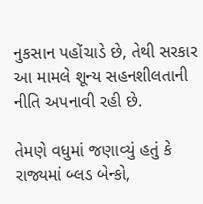નુકસાન પહોંચાડે છે, તેથી સરકાર આ મામલે શૂન્ય સહનશીલતાની નીતિ અપનાવી રહી છે.

તેમણે વધુમાં જણાવ્યું હતું કે રાજ્યમાં બ્લડ બેન્કો,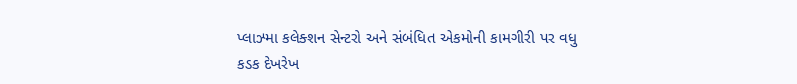પ્લાઝ્મા કલેક્શન સેન્ટરો અને સંબંધિત એકમોની કામગીરી પર વધુ કડક દેખરેખ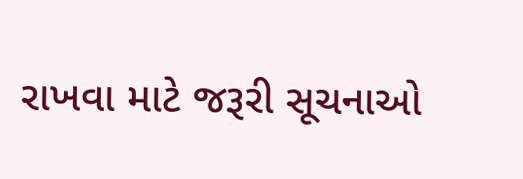રાખવા માટે જરૂરી સૂચનાઓ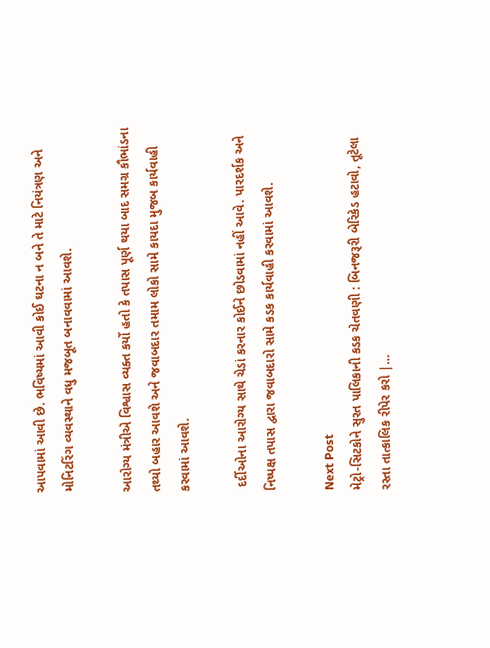આપવામાં આવી છે. ભવિષ્યમાં આવી કોઈ ઘટના ન બને તે માટે નિયંત્રણ અને મોનિટરિંગ વ્યવસ્થાને વધુ મજબૂત બનાવવામાં આવશે.

આરોગ્ય મંત્રીએ વિશ્વાસ વ્યક્ત કર્યો હતો કે તપાસ પૂર્ણ થયા બાદ સમગ્ર કૌભાંડના તથ્યો બહાર આવશે અને જવાબદાર તમામ લોકો સામે કાયદા મુજબ કાર્યવાહી કરવામાં આવશે.

 દર્દીઓના આરોગ્ય સાથે ચેડાં કરનાર કોઈને છોડવામાં નહીં આવે. પારદર્શક અને નિષ્પક્ષ તપાસ દ્વારા જવાબદારો સામે કડક કાર્યવાહી કરવામાં આવશે.

Next Post
મેટ્રો-સિટકોને સુરત પાલિકાની કડક ચેતવણી : બિનજરૂરી બેરિકેડ હટાવો, તૂટેલા રસ્તા તાત્કાલિક રીપેર કરો |…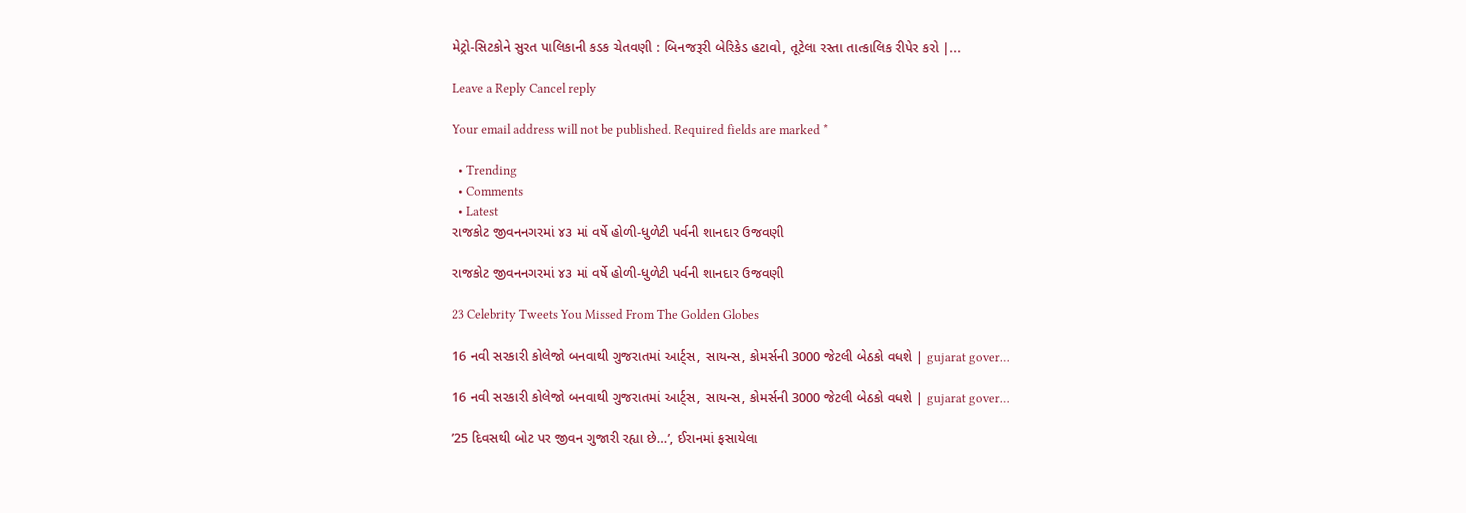મેટ્રો-સિટકોને સુરત પાલિકાની કડક ચેતવણી : બિનજરૂરી બેરિકેડ હટાવો, તૂટેલા રસ્તા તાત્કાલિક રીપેર કરો |...

Leave a Reply Cancel reply

Your email address will not be published. Required fields are marked *

  • Trending
  • Comments
  • Latest
રાજકોટ જીવનનગરમાં ૪૩ માં વર્ષે હોળી-ધુળેટી પર્વની શાનદાર ઉજવણી

રાજકોટ જીવનનગરમાં ૪૩ માં વર્ષે હોળી-ધુળેટી પર્વની શાનદાર ઉજવણી

23 Celebrity Tweets You Missed From The Golden Globes

16 નવી સરકારી કોલેજો બનવાથી ગુજરાતમાં આર્ટ્સ, સાયન્સ, કોમર્સની 3000 જેટલી બેઠકો વધશે | gujarat gover…

16 નવી સરકારી કોલેજો બનવાથી ગુજરાતમાં આર્ટ્સ, સાયન્સ, કોમર્સની 3000 જેટલી બેઠકો વધશે | gujarat gover…

’25 દિવસથી બોટ પર જીવન ગુજારી રહ્યા છે…’, ઈરાનમાં ફસાયેલા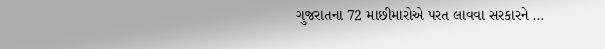ગુજરાતના 72 માછીમારોએ પરત લાવવા સરકારને …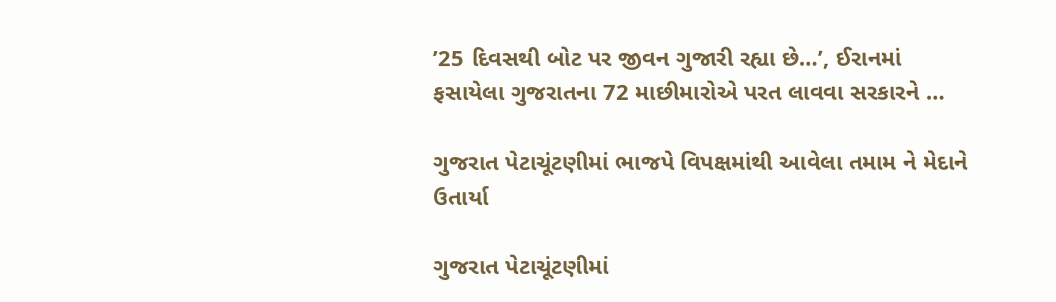’25 દિવસથી બોટ પર જીવન ગુજારી રહ્યા છે…’, ઈરાનમાં ફસાયેલા ગુજરાતના 72 માછીમારોએ પરત લાવવા સરકારને …

ગુજરાત પેટાચૂંટણીમાં ભાજપે વિપક્ષમાંથી આવેલા તમામ ને મેદાને ઉતાર્યા

ગુજરાત પેટાચૂંટણીમાં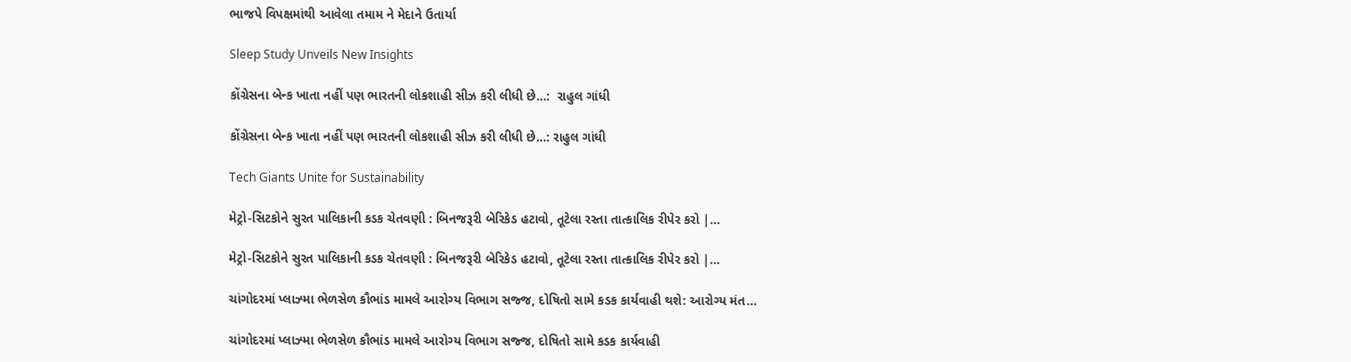ભાજપે વિપક્ષમાંથી આવેલા તમામ ને મેદાને ઉતાર્યા

Sleep Study Unveils New Insights

કોંગ્રેસના બેન્ક ખાતા નહીં પણ ભારતની લોકશાહી સીઝ કરી લીધી છે…:  રાહુલ ગાંધી

કોંગ્રેસના બેન્ક ખાતા નહીં પણ ભારતની લોકશાહી સીઝ કરી લીધી છે…: રાહુલ ગાંધી

Tech Giants Unite for Sustainability

મેટ્રો-સિટકોને સુરત પાલિકાની કડક ચેતવણી : બિનજરૂરી બેરિકેડ હટાવો, તૂટેલા રસ્તા તાત્કાલિક રીપેર કરો |…

મેટ્રો-સિટકોને સુરત પાલિકાની કડક ચેતવણી : બિનજરૂરી બેરિકેડ હટાવો, તૂટેલા રસ્તા તાત્કાલિક રીપેર કરો |…

ચાંગોદરમાં પ્લાઝ્મા ભેળસેળ કૌભાંડ મામલે આરોગ્ય વિભાગ સજ્જ, દોષિતો સામે કડક કાર્યવાહી થશે: આરોગ્ય મંત…

ચાંગોદરમાં પ્લાઝ્મા ભેળસેળ કૌભાંડ મામલે આરોગ્ય વિભાગ સજ્જ, દોષિતો સામે કડક કાર્યવાહી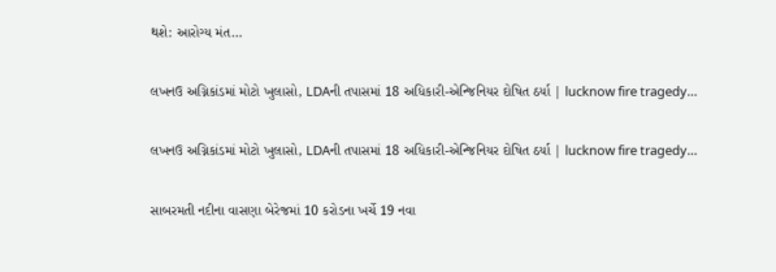થશે: આરોગ્ય મંત…

લખનઉ અગ્નિકાંડમાં મોટો ખુલાસો, LDAની તપાસમાં 18 અધિકારી-એન્જિનિયર દોષિત ઠર્યા | lucknow fire tragedy…

લખનઉ અગ્નિકાંડમાં મોટો ખુલાસો, LDAની તપાસમાં 18 અધિકારી-એન્જિનિયર દોષિત ઠર્યા | lucknow fire tragedy…

સાબરમતી નદીના વાસણા બેરેજમાં 10 કરોડના ખર્ચે 19 નવા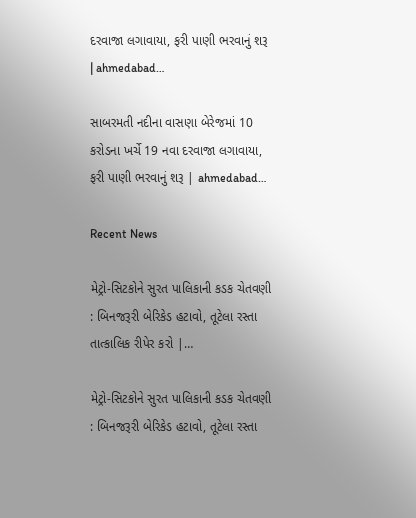દરવાજા લગાવાયા, ફરી પાણી ભરવાનું શરૂ | ahmedabad…

સાબરમતી નદીના વાસણા બેરેજમાં 10 કરોડના ખર્ચે 19 નવા દરવાજા લગાવાયા, ફરી પાણી ભરવાનું શરૂ | ahmedabad…

Recent News

મેટ્રો-સિટકોને સુરત પાલિકાની કડક ચેતવણી : બિનજરૂરી બેરિકેડ હટાવો, તૂટેલા રસ્તા તાત્કાલિક રીપેર કરો |…

મેટ્રો-સિટકોને સુરત પાલિકાની કડક ચેતવણી : બિનજરૂરી બેરિકેડ હટાવો, તૂટેલા રસ્તા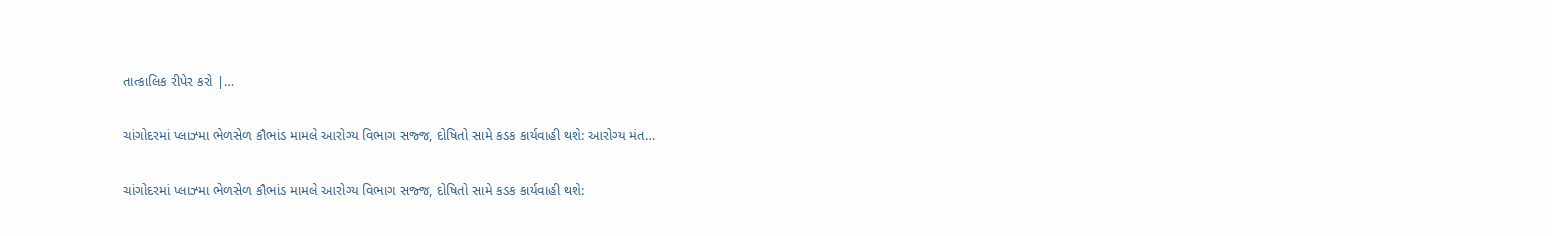તાત્કાલિક રીપેર કરો |…

ચાંગોદરમાં પ્લાઝ્મા ભેળસેળ કૌભાંડ મામલે આરોગ્ય વિભાગ સજ્જ, દોષિતો સામે કડક કાર્યવાહી થશે: આરોગ્ય મંત…

ચાંગોદરમાં પ્લાઝ્મા ભેળસેળ કૌભાંડ મામલે આરોગ્ય વિભાગ સજ્જ, દોષિતો સામે કડક કાર્યવાહી થશે: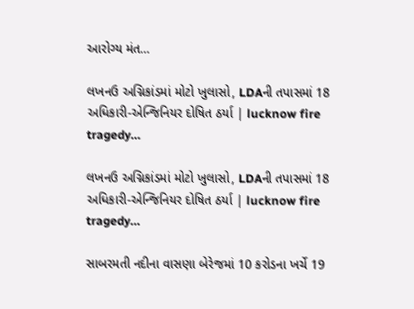આરોગ્ય મંત…

લખનઉ અગ્નિકાંડમાં મોટો ખુલાસો, LDAની તપાસમાં 18 અધિકારી-એન્જિનિયર દોષિત ઠર્યા | lucknow fire tragedy…

લખનઉ અગ્નિકાંડમાં મોટો ખુલાસો, LDAની તપાસમાં 18 અધિકારી-એન્જિનિયર દોષિત ઠર્યા | lucknow fire tragedy…

સાબરમતી નદીના વાસણા બેરેજમાં 10 કરોડના ખર્ચે 19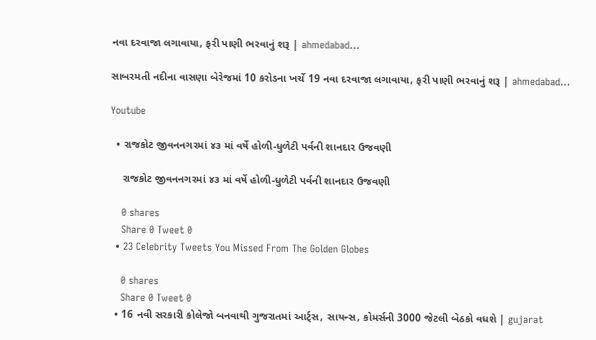નવા દરવાજા લગાવાયા, ફરી પાણી ભરવાનું શરૂ | ahmedabad…

સાબરમતી નદીના વાસણા બેરેજમાં 10 કરોડના ખર્ચે 19 નવા દરવાજા લગાવાયા, ફરી પાણી ભરવાનું શરૂ | ahmedabad…

Youtube

  • રાજકોટ જીવનનગરમાં ૪૩ માં વર્ષે હોળી-ધુળેટી પર્વની શાનદાર ઉજવણી

    રાજકોટ જીવનનગરમાં ૪૩ માં વર્ષે હોળી-ધુળેટી પર્વની શાનદાર ઉજવણી

    0 shares
    Share 0 Tweet 0
  • 23 Celebrity Tweets You Missed From The Golden Globes

    0 shares
    Share 0 Tweet 0
  • 16 નવી સરકારી કોલેજો બનવાથી ગુજરાતમાં આર્ટ્સ, સાયન્સ, કોમર્સની 3000 જેટલી બેઠકો વધશે | gujarat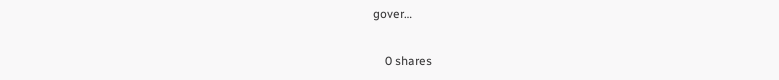gover…

    0 shares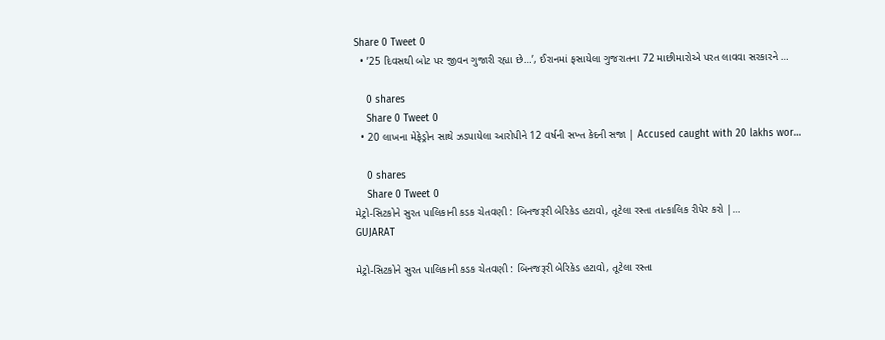Share 0 Tweet 0
  • ’25 દિવસથી બોટ પર જીવન ગુજારી રહ્યા છે…’, ઈરાનમાં ફસાયેલા ગુજરાતના 72 માછીમારોએ પરત લાવવા સરકારને …

    0 shares
    Share 0 Tweet 0
  • 20 લાખના મેફેડ્રોન સાથે ઝડપાયેલા આરોપીને 12 વર્ષની સખ્ત કેદની સજા | Accused caught with 20 lakhs wor…

    0 shares
    Share 0 Tweet 0
મેટ્રો-સિટકોને સુરત પાલિકાની કડક ચેતવણી : બિનજરૂરી બેરિકેડ હટાવો, તૂટેલા રસ્તા તાત્કાલિક રીપેર કરો |…
GUJARAT

મેટ્રો-સિટકોને સુરત પાલિકાની કડક ચેતવણી : બિનજરૂરી બેરિકેડ હટાવો, તૂટેલા રસ્તા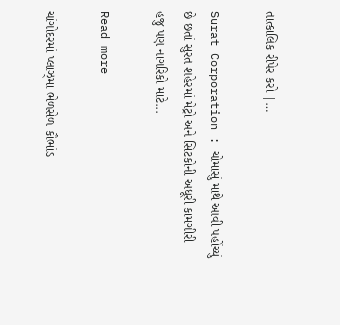તાત્કાલિક રીપેર કરો |…

Surat Corporation : ચોમાસું માથે આવી પહોંચ્યું છે છતાં સુરત શહેરમાં મેટ્રો અને સિટકોની અધૂરી કામગીરી હજુ પણ નાગરિકો માટે...

Read more

ચાંગોદરમાં પ્લાઝ્મા ભેળસેળ કૌભાંડ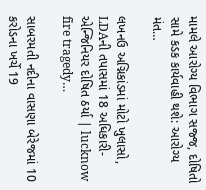મામલે આરોગ્ય વિભાગ સજ્જ, દોષિતો સામે કડક કાર્યવાહી થશે: આરોગ્ય મંત…

લખનઉ અગ્નિકાંડમાં મોટો ખુલાસો, LDAની તપાસમાં 18 અધિકારી-એન્જિનિયર દોષિત ઠર્યા | lucknow fire tragedy…

સાબરમતી નદીના વાસણા બેરેજમાં 10 કરોડના ખર્ચે 19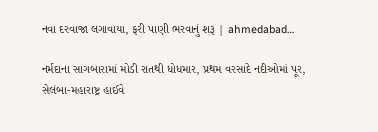નવા દરવાજા લગાવાયા, ફરી પાણી ભરવાનું શરૂ | ahmedabad…

નર્મદાના સાગબારામાં મોડી રાતથી ધોધમાર, પ્રથમ વરસાદે નદીઓમાં પૂર, સેલંબા-મહારાષ્ટ્ર હાઈવે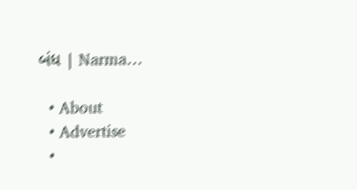બંધ | Narma…

  • About
  • Advertise
  •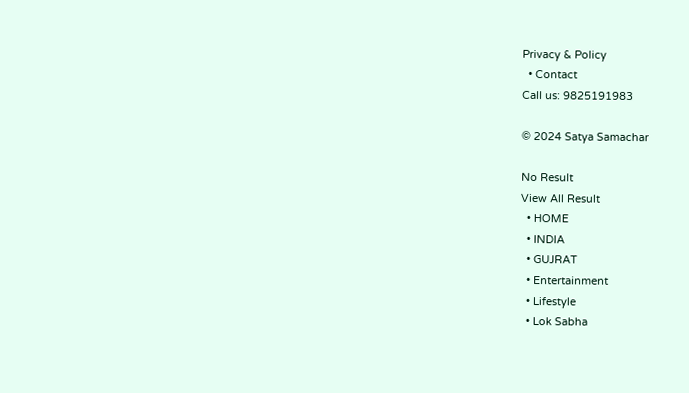Privacy & Policy
  • Contact
Call us: 9825191983

© 2024 Satya Samachar

No Result
View All Result
  • HOME
  • INDIA
  • GUJRAT
  • Entertainment
  • Lifestyle
  • Lok Sabha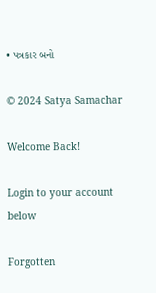• પત્રકાર બનો

© 2024 Satya Samachar

Welcome Back!

Login to your account below

Forgotten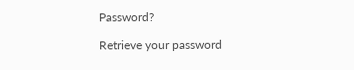Password?

Retrieve your password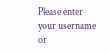Please enter your username or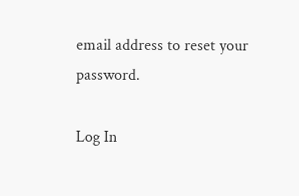email address to reset your password.

Log In